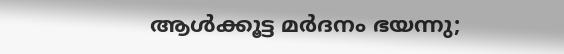ആൾക്കൂട്ട മർദനം ഭയന്നു;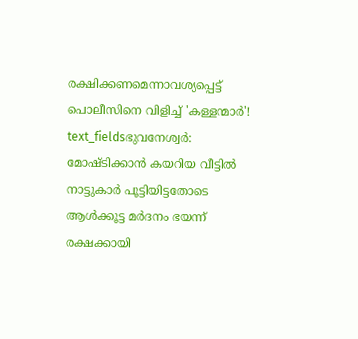രക്ഷിക്കണമെന്നാവശ്യപ്പെട്ട് പൊലീസിനെ വിളിച്ച് 'കള്ളന്മാർ'!
text_fieldsഭുവനേശ്വർ: മോഷ്ടിക്കാൻ കയറിയ വീട്ടിൽ നാട്ടുകാർ പൂട്ടിയിട്ടതോടെ ആൾക്കൂട്ട മർദനം ഭയന്ന് രക്ഷക്കായി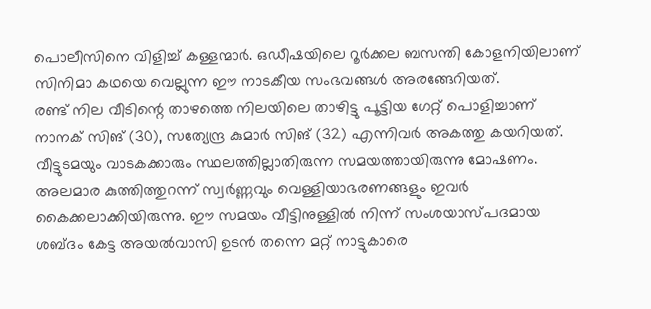പൊലീസിനെ വിളിച്ച് കള്ളന്മാർ. ഒഡീഷയിലെ റൂർക്കല ബസന്തി കോളനിയിലാണ് സിനിമാ കഥയെ വെല്ലുന്ന ഈ നാടകീയ സംഭവങ്ങൾ അരങ്ങേറിയത്.
രണ്ട് നില വീടിന്റെ താഴത്തെ നിലയിലെ താഴിട്ടു പൂട്ടിയ ഗേറ്റ് പൊളിച്ചാണ് നാനക് സിങ് (30), സത്യേന്ദ്ര കുമാർ സിങ് (32) എന്നിവർ അകത്തു കയറിയത്. വീട്ടുടമയും വാടകക്കാരും സ്ഥലത്തില്ലാതിരുന്ന സമയത്തായിരുന്നു മോഷണം. അലമാര കുത്തിത്തുറന്ന് സ്വർണ്ണവും വെള്ളിയാഭരണങ്ങളും ഇവർ കൈക്കലാക്കിയിരുന്നു. ഈ സമയം വീട്ടിനുള്ളിൽ നിന്ന് സംശയാസ്പദമായ ശബ്ദം കേട്ട അയൽവാസി ഉടൻ തന്നെ മറ്റ് നാട്ടുകാരെ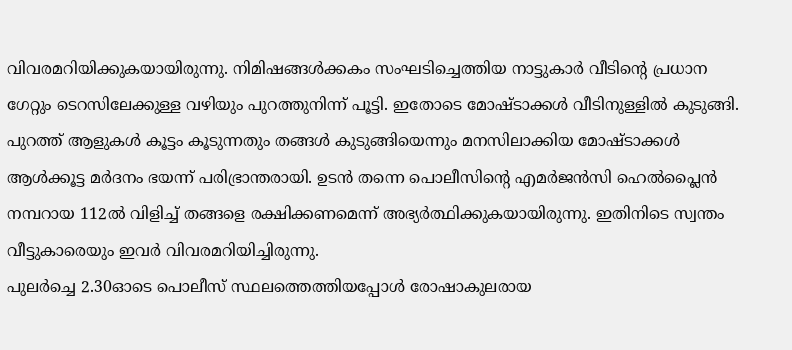വിവരമറിയിക്കുകയായിരുന്നു. നിമിഷങ്ങൾക്കകം സംഘടിച്ചെത്തിയ നാട്ടുകാർ വീടിന്റെ പ്രധാന ഗേറ്റും ടെറസിലേക്കുള്ള വഴിയും പുറത്തുനിന്ന് പൂട്ടി. ഇതോടെ മോഷ്ടാക്കൾ വീടിനുള്ളിൽ കുടുങ്ങി.
പുറത്ത് ആളുകൾ കൂട്ടം കൂടുന്നതും തങ്ങൾ കുടുങ്ങിയെന്നും മനസിലാക്കിയ മോഷ്ടാക്കൾ ആൾക്കൂട്ട മർദനം ഭയന്ന് പരിഭ്രാന്തരായി. ഉടൻ തന്നെ പൊലീസിന്റെ എമർജൻസി ഹെൽപ്ലൈൻ നമ്പറായ 112ൽ വിളിച്ച് തങ്ങളെ രക്ഷിക്കണമെന്ന് അഭ്യർത്ഥിക്കുകയായിരുന്നു. ഇതിനിടെ സ്വന്തം വീട്ടുകാരെയും ഇവർ വിവരമറിയിച്ചിരുന്നു.
പുലർച്ചെ 2.30ഓടെ പൊലീസ് സ്ഥലത്തെത്തിയപ്പോൾ രോഷാകുലരായ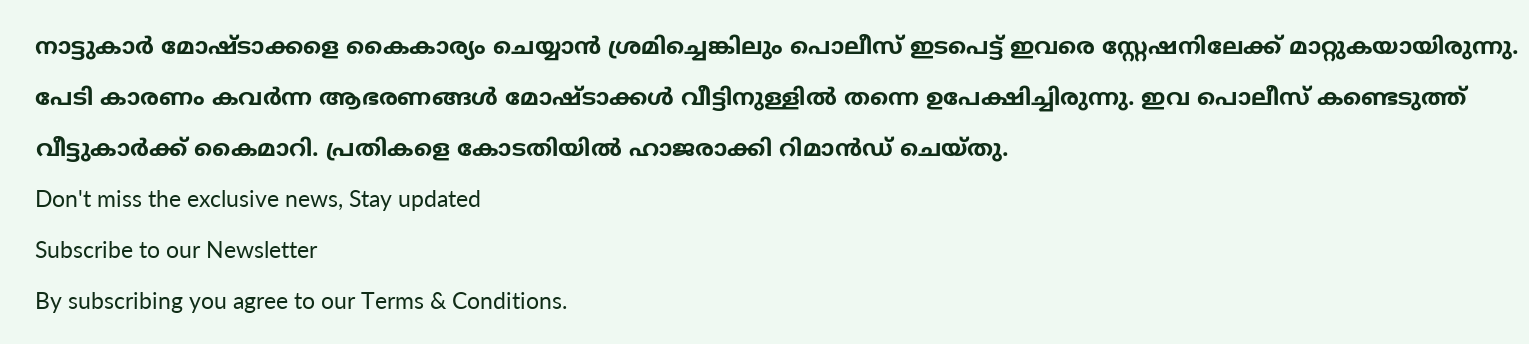നാട്ടുകാർ മോഷ്ടാക്കളെ കൈകാര്യം ചെയ്യാൻ ശ്രമിച്ചെങ്കിലും പൊലീസ് ഇടപെട്ട് ഇവരെ സ്റ്റേഷനിലേക്ക് മാറ്റുകയായിരുന്നു. പേടി കാരണം കവർന്ന ആഭരണങ്ങൾ മോഷ്ടാക്കൾ വീട്ടിനുള്ളിൽ തന്നെ ഉപേക്ഷിച്ചിരുന്നു. ഇവ പൊലീസ് കണ്ടെടുത്ത് വീട്ടുകാർക്ക് കൈമാറി. പ്രതികളെ കോടതിയിൽ ഹാജരാക്കി റിമാൻഡ് ചെയ്തു.
Don't miss the exclusive news, Stay updated
Subscribe to our Newsletter
By subscribing you agree to our Terms & Conditions.